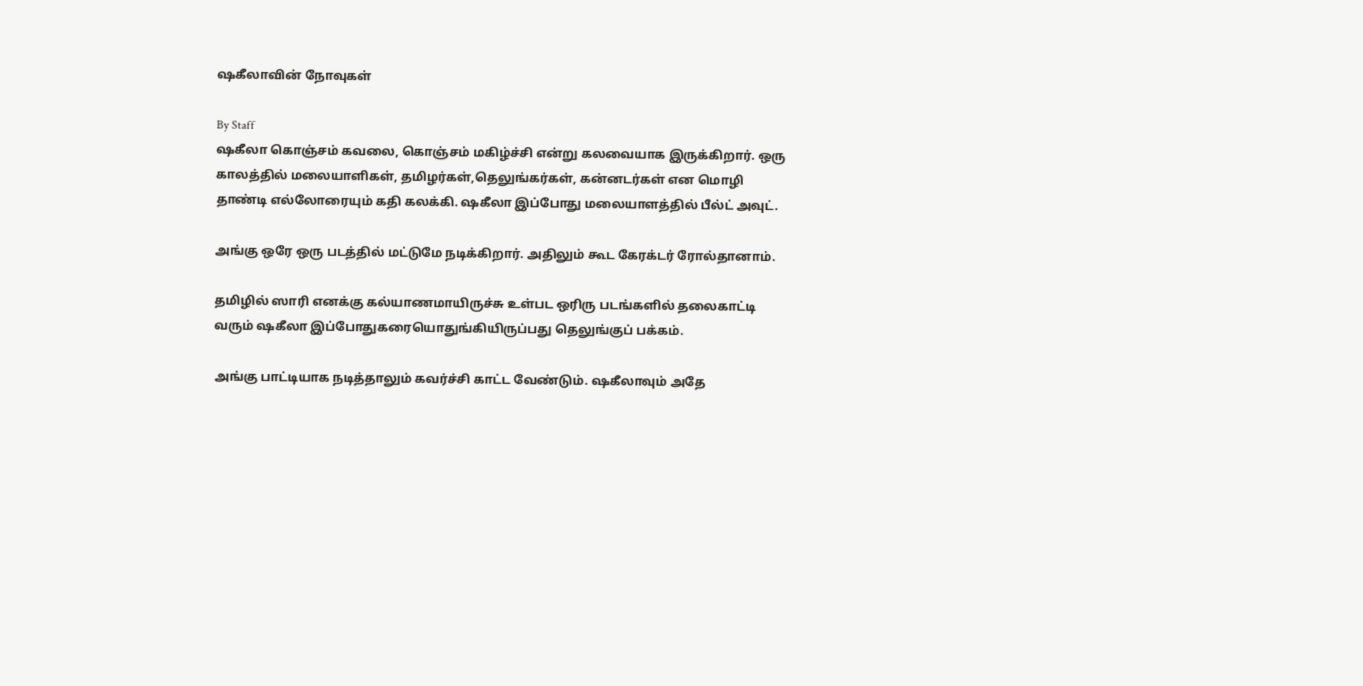ஷகீலாவின் நோவுகள்

By Staff
ஷகீலா கொஞ்சம் கவலை, கொஞ்சம் மகிழ்ச்சி என்று கலவையாக இருக்கிறார். ஒரு காலத்தில் மலையாளிகள், தமிழர்கள்,தெலுங்கர்கள், கன்னடர்கள் என மொழி தாண்டி எல்லோரையும் கதி கலக்கி. ஷகீலா இப்போது மலையாளத்தில் பீல்ட் அவுட்.

அங்கு ஒரே ஒரு படத்தில் மட்டுமே நடிக்கிறார். அதிலும் கூட கேரக்டர் ரோல்தானாம்.

தமிழில் ஸாரி எனக்கு கல்யாணமாயிருச்சு உள்பட ஒரிரு படங்களில் தலைகாட்டி வரும் ஷகீலா இப்போதுகரையொதுங்கியிருப்பது தெலுங்குப் பக்கம்.

அங்கு பாட்டியாக நடித்தாலும் கவர்ச்சி காட்ட வேண்டும். ஷகீலாவும் அதே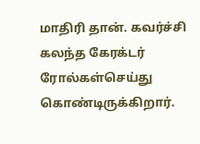மாதிரி தான். கவர்ச்சி கலந்த கேரக்டர் ரோல்கள்செய்து கொண்டிருக்கிறார்.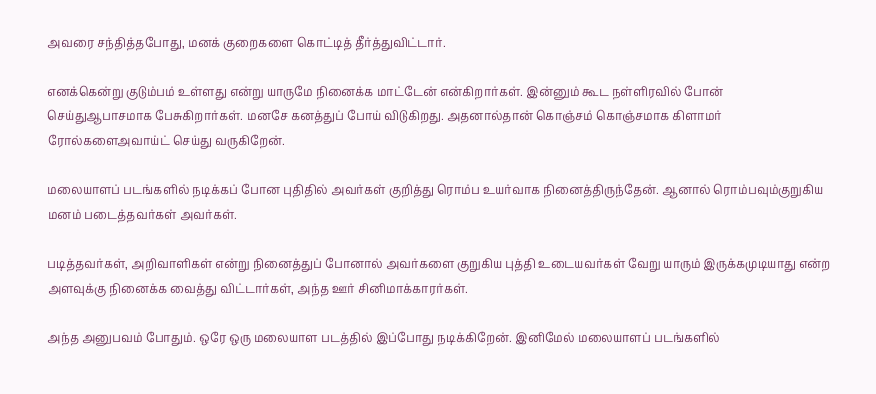அவரை சந்தித்தபோது, மனக் குறைகளை கொட்டித் தீர்த்துவிட்டார்.

எனக்கென்று குடும்பம் உள்ளது என்று யாருமே நினைக்க மாட்டேன் என்கிறார்கள். இன்னும் கூட நள்ளிரவில் போன் செய்துஆபாசமாக பேசுகிறார்கள். மனசே கனத்துப் போய் விடுகிறது. அதனால்தான் கொஞ்சம் கொஞ்சமாக கிளாமர் ரோல்களைஅவாய்ட் செய்து வருகிறேன்.

மலையாளப் படங்களில் நடிக்கப் போன புதிதில் அவர்கள் குறித்து ரொம்ப உயர்வாக நினைத்திருந்தேன். ஆனால் ரொம்பவும்குறுகிய மனம் படைத்தவர்கள் அவர்கள்.

படித்தவர்கள், அறிவாளிகள் என்று நினைத்துப் போனால் அவர்களை குறுகிய புத்தி உடையவர்கள் வேறு யாரும் இருக்கமுடியாது என்ற அளவுக்கு நினைக்க வைத்து விட்டார்கள், அந்த ஊர் சினிமாக்காரர்கள்.

அந்த அனுபவம் போதும். ஒரே ஒரு மலையாள படத்தில் இப்போது நடிக்கிறேன். இனிமேல் மலையாளப் படங்களில்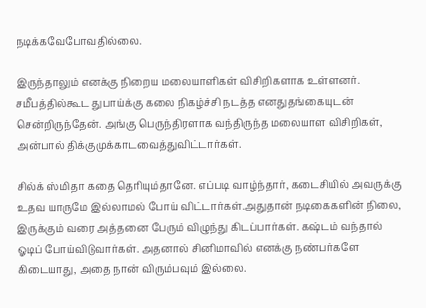நடிக்கவேபோவதில்லை.

இருந்தாலும் எனக்கு நிறைய மலையாளிகள் விசிறிகளாக உள்ளனர். சமீபத்தில்கூட துபாய்க்கு கலை நிகழ்ச்சி நடத்த எனதுதங்கையுடன் சென்றிருந்தேன். அங்கு பெருந்திரளாக வந்திருந்த மலையாள விசிறிகள், அன்பால் திக்குமுக்காடவைத்துவிட்டார்கள்.

சில்க் ஸ்மிதா கதை தெரியும்தானே. எப்படி வாழ்ந்தார், கடைசியில் அவருக்கு உதவ யாருமே இல்லாமல் போய் விட்டார்கள்.அதுதான் நடிகைகளின் நிலை, இருக்கும் வரை அத்தனை பேரும் விழுந்து கிடப்பார்கள். கஷ்டம் வந்தால் ஓடிப் போய்விடுவார்கள். அதனால் சினிமாவில் எனக்கு நண்பர்களே கிடையாது, அதை நான் விரும்பவும் இல்லை.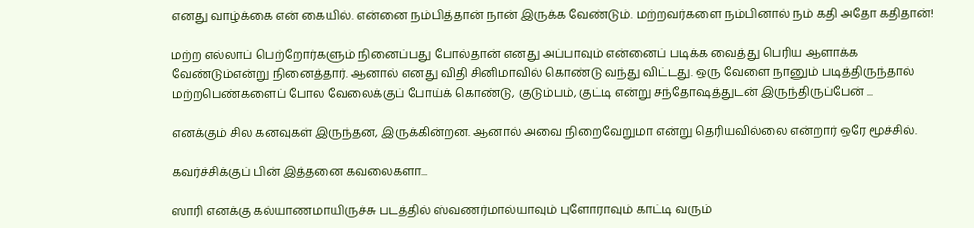எனது வாழ்க்கை என் கையில். என்னை நம்பித்தான் நான் இருக்க வேண்டும். மற்றவர்களை நம்பினால் நம் கதி அதோ கதிதான்!

மற்ற எல்லாப் பெற்றோர்களும் நினைப்பது போல்தான் எனது அப்பாவும் என்னைப் படிக்க வைத்து பெரிய ஆளாக்க வேண்டும்என்று நினைத்தார். ஆனால் எனது விதி சினிமாவில் கொண்டு வந்து விட்டது. ஒரு வேளை நானும் படித்திருந்தால் மற்றபெண்களைப் போல வேலைக்குப் போய்க் கொண்டு, குடும்பம், குட்டி என்று சந்தோஷத்துடன் இருந்திருப்பேன் ...

எனக்கும் சில கனவுகள் இருந்தன, இருக்கின்றன. ஆனால் அவை நிறைவேறுமா என்று தெரியவில்லை என்றார் ஒரே மூச்சில்.

கவர்ச்சிக்குப் பின் இத்தனை கவலைகளா...

ஸாரி எனக்கு கல்யாணமாயிருச்சு படத்தில் ஸ்வணர்மால்யாவும் புளோராவும் காட்டி வரும்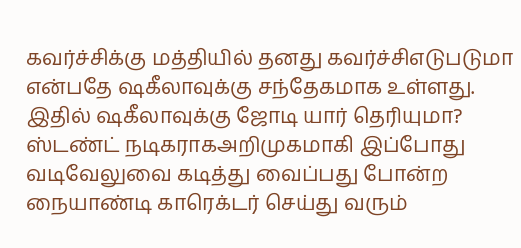கவர்ச்சிக்கு மத்தியில் தனது கவர்ச்சிஎடுபடுமா என்பதே ஷகீலாவுக்கு சந்தேகமாக உள்ளது. இதில் ஷகீலாவுக்கு ஜோடி யார் தெரியுமா? ஸ்டண்ட் நடிகராகஅறிமுகமாகி இப்போது வடிவேலுவை கடித்து வைப்பது போன்ற நையாண்டி காரெக்டர் செய்து வரும்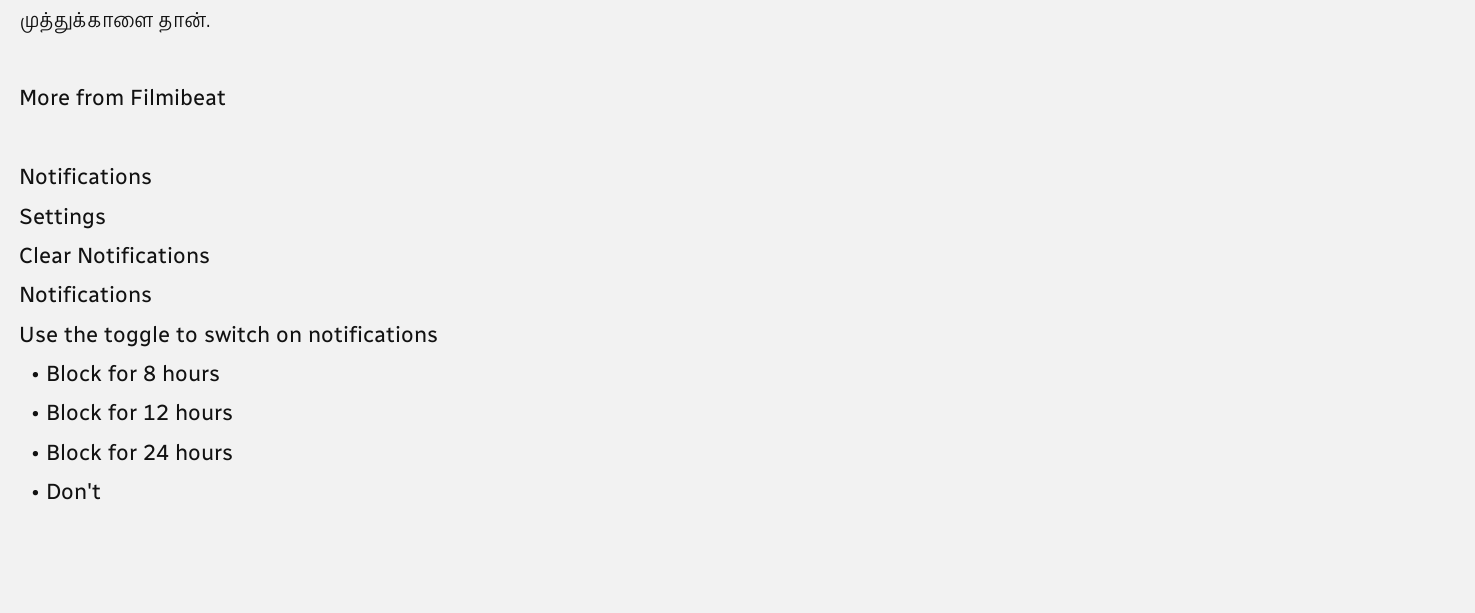முத்துக்காளை தான்.

More from Filmibeat

Notifications
Settings
Clear Notifications
Notifications
Use the toggle to switch on notifications
  • Block for 8 hours
  • Block for 12 hours
  • Block for 24 hours
  • Don't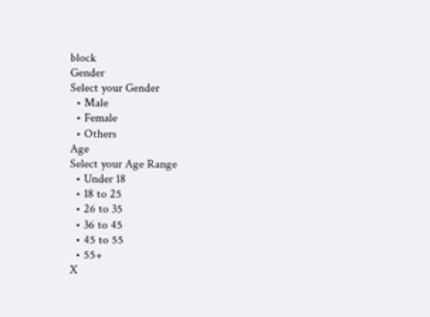block
Gender
Select your Gender
  • Male
  • Female
  • Others
Age
Select your Age Range
  • Under 18
  • 18 to 25
  • 26 to 35
  • 36 to 45
  • 45 to 55
  • 55+
X